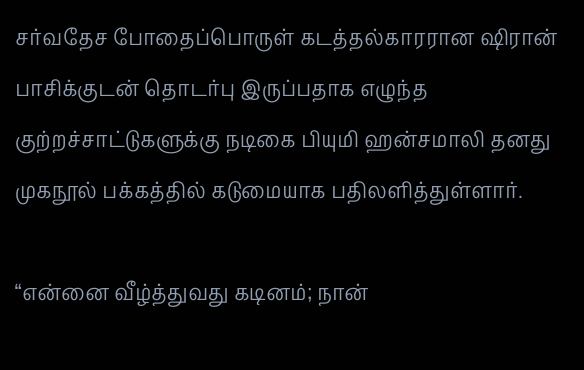சர்வதேச போதைப்பொருள் கடத்தல்காரரான ஷிரான் பாசிக்குடன் தொடர்பு இருப்பதாக எழுந்த குற்றச்சாட்டுகளுக்கு நடிகை பியுமி ஹன்சமாலி தனது முகநூல் பக்கத்தில் கடுமையாக பதிலளித்துள்ளார்.

“என்னை வீழ்த்துவது கடினம்; நான்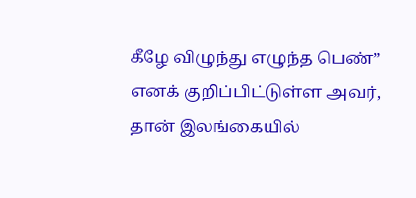கீழே விழுந்து எழுந்த பெண்” எனக் குறிப்பிட்டுள்ள அவர், தான் இலங்கையில்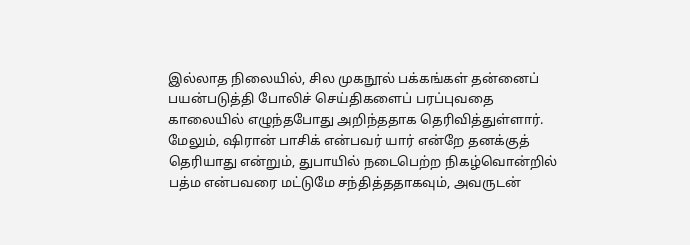இல்லாத நிலையில், சில முகநூல் பக்கங்கள் தன்னைப் பயன்படுத்தி போலிச் செய்திகளைப் பரப்புவதை காலையில் எழுந்தபோது அறிந்ததாக தெரிவித்துள்ளார்.
மேலும், ஷிரான் பாசிக் என்பவர் யார் என்றே தனக்குத் தெரியாது என்றும், துபாயில் நடைபெற்ற நிகழ்வொன்றில் பத்ம என்பவரை மட்டுமே சந்தித்ததாகவும், அவருடன்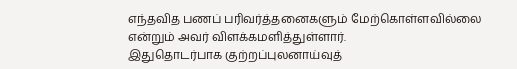எந்தவித பணப் பரிவர்த்தனைகளும் மேற்கொள்ளவில்லை என்றும் அவர் விளக்கமளித்துள்ளார்.
இதுதொடர்பாக குற்றப்புலனாய்வுத்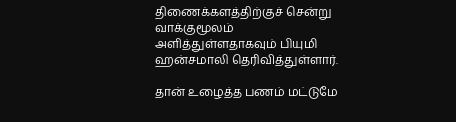திணைக்களத்திற்குச் சென்று வாக்குமூலம் அளித்துள்ளதாகவும் பியுமி ஹன்சமாலி தெரிவித்துள்ளார்.

தான் உழைத்த பணம் மட்டுமே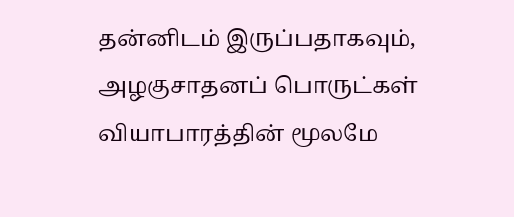தன்னிடம் இருப்பதாகவும், அழகுசாதனப் பொருட்கள் வியாபாரத்தின் மூலமே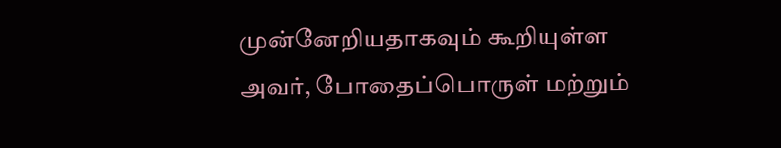முன்னேறியதாகவும் கூறியுள்ள அவர், போதைப்பொருள் மற்றும்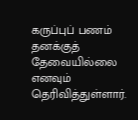கருப்புப் பணம் தனக்குத் தேவையில்லை எனவும் தெரிவித்துள்ளார்.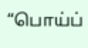“பொய்ப்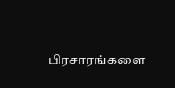பிரசாரங்களை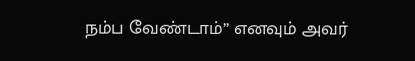நம்ப வேண்டாம்” எனவும் அவர்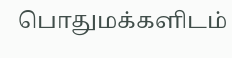பொதுமக்களிடம்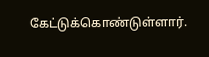கேட்டுக்கொண்டுள்ளார்.